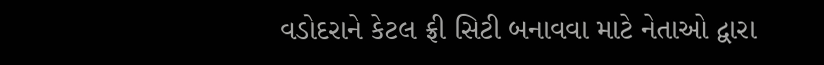વડોદરાને કેટલ ફ્રી સિટી બનાવવા માટે નેતાઓ દ્વારા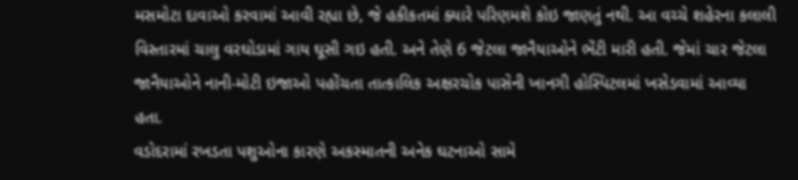મસમોટા દાવાઓ કરવામાં આવી રહ્યા છે, જે હકીકતમાં ક્યારે પરિણમશે કોઇ જાણતું નથી. આ વચ્ચે શહેરના કલાલી વિસ્તારમાં ચાલુ વરઘોડામાં ગાય ઘૂસી ગઇ હતી. અને તેણે 6 જેટલા જાનૈયાઓને ભેંટી મારી હતી. જેમાં ચાર જેટલા જાનૈયાઓને નાની-મોટી ઇજાઓ પહોંચતા તાત્કાલિક અક્ષરચોક પાસેની ખાનગી હોસ્પિટલમાં ખસેડવામાં આવ્યા હતા.
વડોદરામાં રખડતા પશુઓના કારણે અકસ્માતની અનેક ઘટનાઓ સામે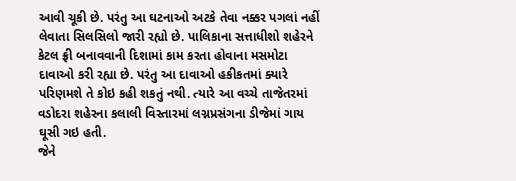આવી ચૂકી છે. પરંતુ આ ઘટનાઓ અટકે તેવા નક્કર પગલાં નહીં લેવાતા સિલસિલો જારી રહ્યો છે. પાલિકાના સત્તાધીશો શહેરને કેટલ ફ્રી બનાવવાની દિશામાં કામ કરતા હોવાના મસમોટા દાવાઓ કરી રહ્યા છે. પરંતુ આ દાવાઓ હકીકતમાં ક્યારે પરિણમશે તે કોઇ કહી શકતું નથી. ત્યારે આ વચ્ચે તાજેતરમાં વડોદરા શહેરના કલાલી વિસ્તારમાં લગ્નપ્રસંગના ડીજેમાં ગાય ઘૂસી ગઇ હતી.
જેને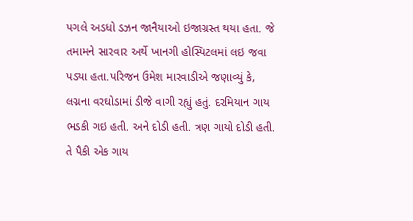પગલે અડધો ડઝન જાનૈયાઓ ઇજાગ્રસ્ત થયા હતા. જે તમામને સારવાર અર્થે ખાનગી હોસ્પિટલમાં લઇ જવા પડ્યા હતા.પરિજન ઉમેશ મારવાડીએ જણાવ્યું કે, લગ્નના વરઘોડામાં ડીજે વાગી રહ્યું હતું. દરમિયાન ગાય ભડકી ગઇ હતી. અને દોડી હતી. ત્રણ ગાયો દોડી હતી. તે પૈકી એક ગાય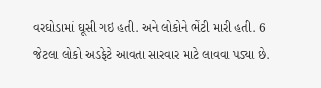વરઘોડામાં ઘૂસી ગઇ હતી. અને લોકોને ભેંટી મારી હતી. 6 જેટલા લોકો અડફેટે આવતા સારવાર માટે લાવવા પડ્યા છે.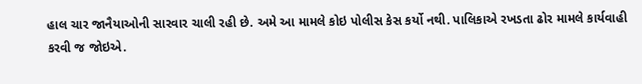હાલ ચાર જાનૈયાઓની સારવાર ચાલી રહી છે. અમે આ મામલે કોઇ પોલીસ કેસ કર્યો નથી. પાલિકાએ રખડતા ઢોર મામલે કાર્યવાહી કરવી જ જોઇએ.